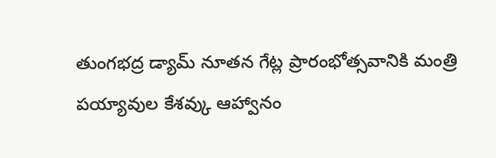తుంగభద్ర డ్యామ్ నూతన గేట్ల ప్రారంభోత్సవానికి మంత్రి పయ్యావుల కేశవ్కు ఆహ్వానం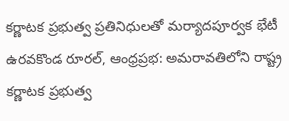కర్ణాటక ప్రభుత్వ ప్రతినిధులతో మర్యాదపూర్వక భేటీ ఉరవకొండ రూరల్, ఆంధ్రప్రభ: అమరావతిలోని రాష్ట్ర
కర్ణాటక ప్రభుత్వ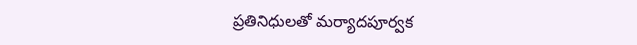ప్రతినిధులతో మర్యాదపూర్వక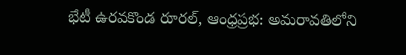భేటీ ఉరవకొండ రూరల్, ఆంధ్రప్రభ: అమరావతిలోని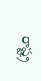రాష్ట్ర